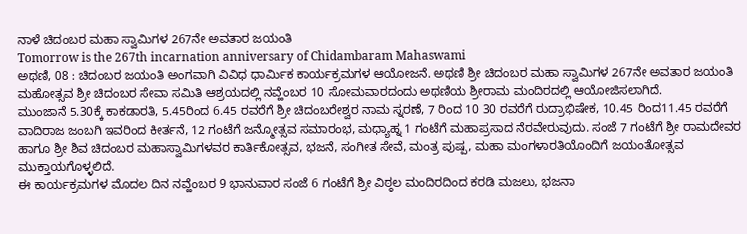ನಾಳೆ ಚಿದಂಬರ ಮಹಾ ಸ್ವಾಮಿಗಳ 267ನೇ ಅವತಾರ ಜಯಂತಿ
Tomorrow is the 267th incarnation anniversary of Chidambaram Mahaswami
ಅಥಣಿ, 08 : ಚಿದಂಬರ ಜಯಂತಿ ಅಂಗವಾಗಿ ವಿವಿಧ ಧಾರ್ಮಿಕ ಕಾರ್ಯಕ್ರಮಗಳ ಆಯೋಜನೆ. ಅಥಣಿ ಶ್ರೀ ಚಿದಂಬರ ಮಹಾ ಸ್ವಾಮಿಗಳ 267ನೇ ಅವತಾರ ಜಯಂತಿ ಮಹೋತ್ಸವ ಶ್ರೀ ಚಿದಂಬರ ಸೇವಾ ಸಮಿತಿ ಆಶ್ರಯದಲ್ಲಿ ನವ್ಹೆಂಬರ 10 ಸೋಮವಾರದಂದು ಅಥಣಿಯ ಶ್ರೀರಾಮ ಮಂದಿರದಲ್ಲಿ ಆಯೋಜಿಸಲಾಗಿದೆ.
ಮುಂಜಾನೆ 5.30ಕ್ಕೆ ಕಾಕಡಾರತಿ, 5.45ರಿಂದ 6.45 ರವರೆಗೆ ಶ್ರೀ ಚಿದಂಬರೇಶ್ವರ ನಾಮ ಸ್ನರಣೆ, 7 ರಿಂದ 10 30 ರವರೆಗೆ ರುದ್ರಾಭಿಷೇಕ, 10.45 ರಿಂದ11.45 ರವರೆಗೆ ವಾದಿರಾಜ ಜಂಬಗಿ ಇವರಿಂದ ಕೀರ್ತನೆ, 12 ಗಂಟೆಗೆ ಜನ್ಮೋತ್ಸವ ಸಮಾರಂಭ, ಮಧ್ಯಾಹ್ನ 1 ಗಂಟೆಗೆ ಮಹಾಪ್ರಸಾದ ನೆರವೇರುವುದು. ಸಂಜೆ 7 ಗಂಟೆಗೆ ಶ್ರೀ ರಾಮದೇವರ ಹಾಗೂ ಶ್ರೀ ಶಿವ ಚಿದಂಬರ ಮಹಾಸ್ವಾಮಿಗಳವರ ಕಾರ್ತಿಕೋತ್ಸವ, ಭಜನೆ, ಸಂಗೀತ ಸೇವೆ, ಮಂತ್ರ ಪುಷ್ಪ, ಮಹಾ ಮಂಗಳಾರತಿಯೊಂದಿಗೆ ಜಯಂತೋತ್ಸವ ಮುಕ್ತಾಯಗೊಳ್ಳಲಿದೆ.
ಈ ಕಾರ್ಯಕ್ರಮಗಳ ಮೊದಲ ದಿನ ನವ್ಹೆಂಬರ 9 ಭಾನುವಾರ ಸಂಜೆ 6 ಗಂಟೆಗೆ ಶ್ರೀ ವಿಠ್ಠಲ ಮಂದಿರದಿಂದ ಕರಡಿ ಮಜಲು, ಭಜನಾ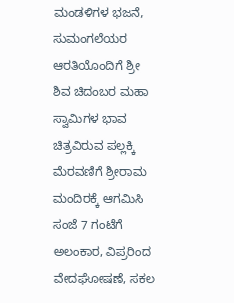ಮಂಡಳಿಗಳ ಭಜನೆ, ಸುಮಂಗಲೆಯರ ಆರತಿಯೊಂದಿಗೆ ಶ್ರೀ ಶಿವ ಚಿದಂಬರ ಮಹಾ ಸ್ವಾಮಿಗಳ ಭಾವ ಚಿತ್ರವಿರುವ ಪಲ್ಲಕ್ಕಿ ಮೆರವಣಿಗೆ ಶ್ರೀರಾಮ ಮಂದಿರಕ್ಕೆ ಆಗಮಿಸಿ ಸಂಜೆ 7 ಗಂಟೆಗೆ ಅಲಂಕಾರ, ವಿಪ್ರರಿಂದ ವೇದಘೋಷಣೆ, ಸಕಲ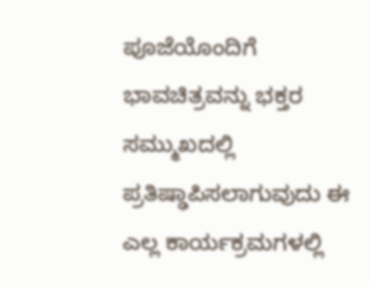ಪೂಜೆಯೊಂದಿಗೆ ಭಾವಚಿತ್ರವನ್ನು ಭಕ್ತರ ಸಮ್ಮುಖದಲ್ಲಿ ಪ್ರತಿಷ್ಢಾಪಿಸಲಾಗುವುದು ಈ ಎಲ್ಲ ಕಾರ್ಯಕ್ರಮಗಳಲ್ಲಿ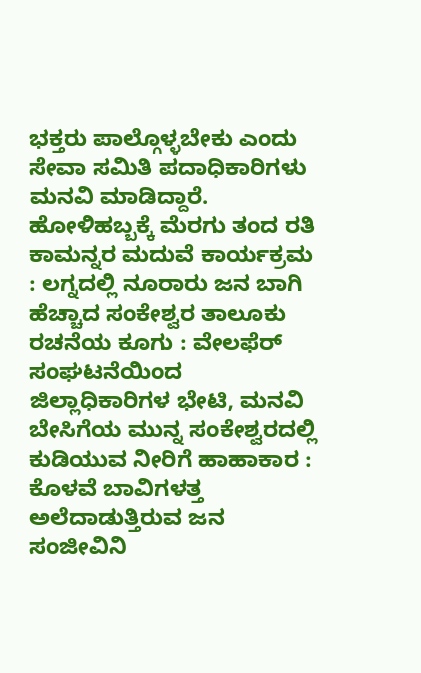ಭಕ್ತರು ಪಾಲ್ಗೊಳ್ಳಬೇಕು ಎಂದು ಸೇವಾ ಸಮಿತಿ ಪದಾಧಿಕಾರಿಗಳು ಮನವಿ ಮಾಡಿದ್ದಾರೆ.
ಹೋಳಿಹಬ್ಬಕ್ಕೆ ಮೆರಗು ತಂದ ರತಿ ಕಾಮನ್ನರ ಮದುವೆ ಕಾರ್ಯಕ್ರಮ : ಲಗ್ನದಲ್ಲಿ ನೂರಾರು ಜನ ಬಾಗಿ
ಹೆಚ್ಚಾದ ಸಂಕೇಶ್ವರ ತಾಲೂಕು ರಚನೆಯ ಕೂಗು : ವೇಲಫೆರ್ ಸಂಘಟನೆಯಿಂದ ಜಿಲ್ಲಾಧಿಕಾರಿಗಳ ಭೇಟಿ, ಮನವಿ
ಬೇಸಿಗೆಯ ಮುನ್ನ ಸಂಕೇಶ್ವರದಲ್ಲಿ ಕುಡಿಯುವ ನೀರಿಗೆ ಹಾಹಾಕಾರ : ಕೊಳವೆ ಬಾವಿಗಳತ್ತ ಅಲೆದಾಡುತ್ತಿರುವ ಜನ
ಸಂಜೀವಿನಿ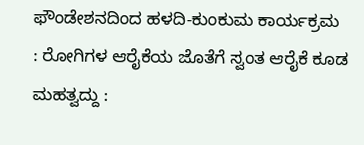ಫೌಂಡೇಶನದಿಂದ ಹಳದಿ-ಕುಂಕುಮ ಕಾರ್ಯಕ್ರಮ : ರೋಗಿಗಳ ಆರೈಕೆಯ ಜೊತೆಗೆ ಸ್ವಂತ ಆರೈಕೆ ಕೂಡ ಮಹತ್ವದ್ದು :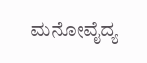ಮನೋವೈದ್ಯ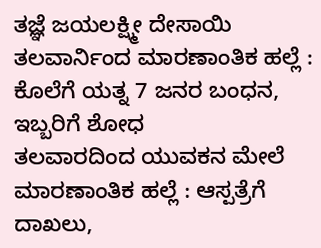ತಜ್ಞೆ ಜಯಲಕ್ಷ್ಮೀ ದೇಸಾಯಿ
ತಲವಾರ್ನಿಂದ ಮಾರಣಾಂತಿಕ ಹಲ್ಲೆ : ಕೊಲೆಗೆ ಯತ್ನ 7 ಜನರ ಬಂಧನ, ಇಬ್ಬರಿಗೆ ಶೋಧ
ತಲವಾರದಿಂದ ಯುವಕನ ಮೇಲೆ ಮಾರಣಾಂತಿಕ ಹಲ್ಲೆ : ಆಸ್ಪತ್ರೆಗೆ ದಾಖಲು,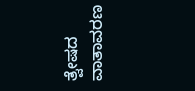ತ್ವೇಷದ ವಾತಾವರಣ